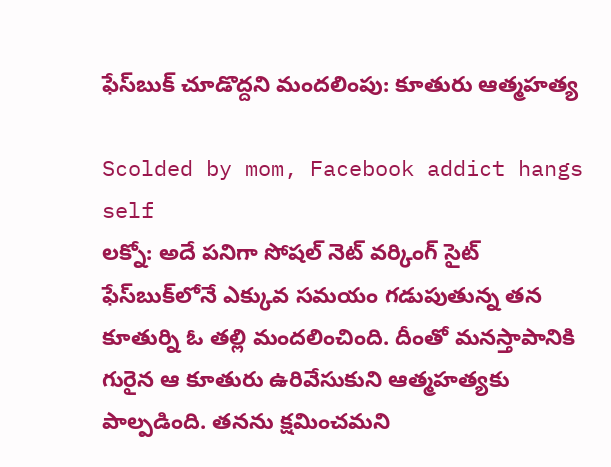ఫేస్‌బుక్ చూడొద్దని మందలింపు: కూతురు ఆత్మహత్య

Scolded by mom, Facebook addict hangs self
లక్నో: అదే పనిగా సోషల్ నెట్ వర్కింగ్ సైట్ ఫేస్‌బుక్‌లోనే ఎక్కువ సమయం గడుపుతున్న తన కూతుర్ని ఓ తల్లి మందలించింది. దీంతో మనస్తాపానికి గురైన ఆ కూతురు ఉరివేసుకుని ఆత్మహత్యకు పాల్పడింది. తనను క్షమించమని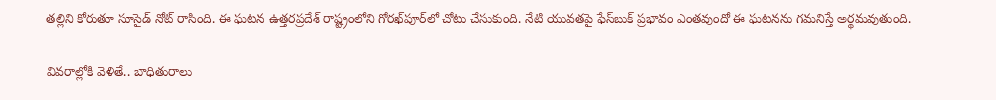తల్లిని కోరుతూ సూసైడ్ నోట్ రాసింది. ఈ ఘటన ఉత్తరప్రదేశ్ రాష్ట్రంలోని గోరఖ్‌పూర్‌లో చోటు చేసుకుంది. నేటి యువతపై ఫేస్‌బుక్ ప్రభావం ఎంతవుందో ఈ ఘటనను గమనిస్తే అర్థమవుతుంది.

వివరాల్లోకి వెళితే.. బాధితురాలు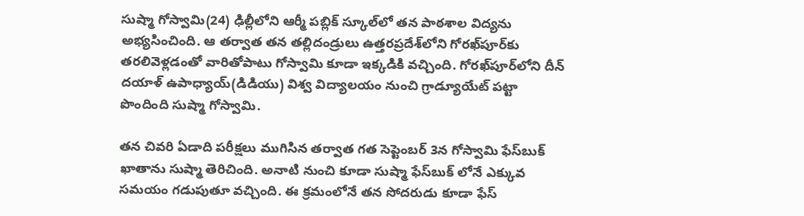సుష్మా గోస్వామి(24) ఢిల్లీలోని ఆర్మీ పబ్లిక్ స్కూల్‌లో తన పాఠశాల విద్యను అభ్యసించింది. ఆ తర్వాత తన తల్లిదండ్రులు ఉత్తరప్రదేశ్‌లోని గోరఖ్‌పూర్‌కు తరలివెళ్లడంతో వారితోపాటు గోస్వామి కూడా ఇక్కడికి వచ్చింది. గోరఖ్‌పూర్‌లోని దీన్ దయాళ్ ఉపాధ్యాయ్(డిడియు) విశ్వ విద్యాలయం నుంచి గ్రాడ్యూయేట్ పట్టా పొందింది సుష్మా గోస్వామి.

తన చివరి ఏడాది పరీక్షలు ముగిసిన తర్వాత గత సెప్టెంబర్ 3న గోస్వామి ఫేస్‌బుక్ ఖాతాను సుష్మా తెరిచింది. అనాటి నుంచి కూడా సుష్మా ఫేస్‌బుక్ లోనే ఎక్కువ సమయం గడుపుతూ వచ్చింది. ఈ క్రమంలోనే తన సోదరుడు కూడా ఫేస్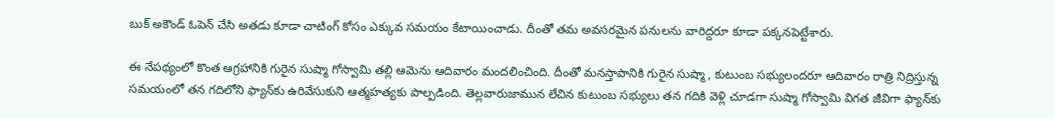బుక్ అకౌండ్ ఓపెన్ చేసి అతడు కూడా చాటింగ్ కోసం ఎక్కువ సమయం కేటాయించాడు. దీంతో తమ అవసరమైన పనులను వారిద్దరూ కూడా పక్కనపెట్టేశారు.

ఈ నేపథ్యంలో కొంత ఆగ్రహానికి గురైన సుష్మా గోస్వామి తల్లి ఆమెను ఆదివారం మందలించింది. దీంతో మనస్తాపానికి గురైన సుష్మా, కుటుంబ సభ్యులందరూ ఆదివారం రాత్రి నిద్రిస్తున్న సమయంలో తన గదిలోని ఫ్యాన్‌కు ఉరివేసుకుని ఆత్మహత్యకు పాల్పడింది. తెల్లవారుజామున లేచిన కుటుంబ సభ్యులు తన గదికి వెళ్లి చూడగా సుష్మా గోస్వామి విగత జీవిగా ఫ్యాన్‌కు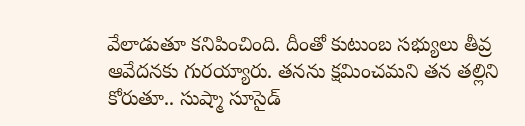వేలాడుతూ కనిపించింది. దీంతో కుటుంబ సభ్యులు తీవ్ర ఆవేదనకు గురయ్యారు. తనను క్షమించమని తన తల్లిని కోరుతూ.. సుష్మా సూసైడ్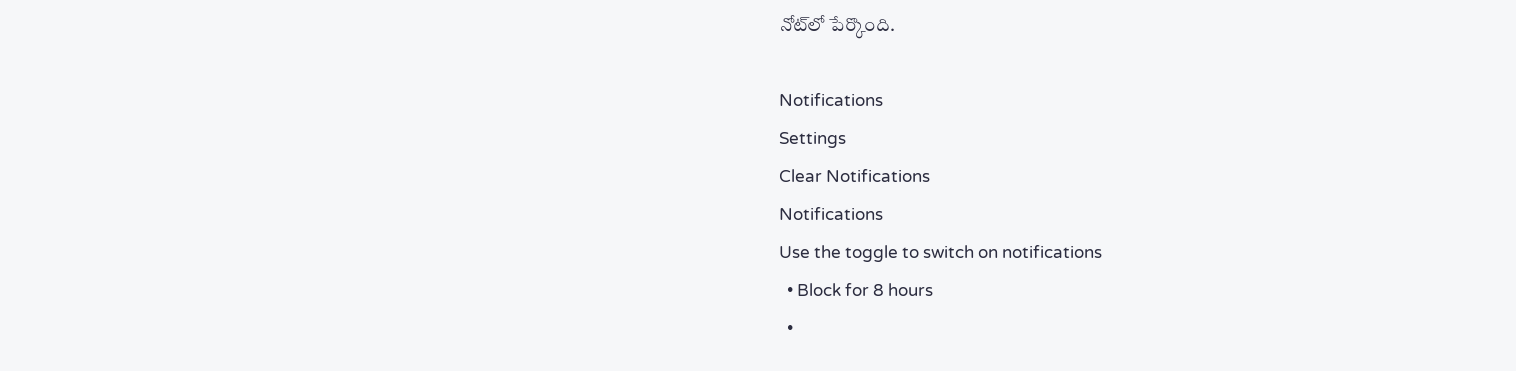నోట్‌లో పేర్కొంది.

Notifications
Settings
Clear Notifications
Notifications
Use the toggle to switch on notifications
  • Block for 8 hours
  •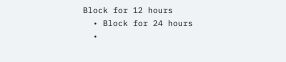Block for 12 hours
  • Block for 24 hours
  •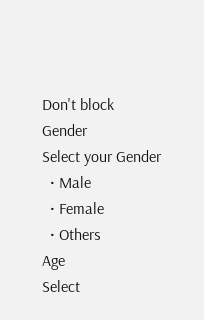Don't block
Gender
Select your Gender
  • Male
  • Female
  • Others
Age
Select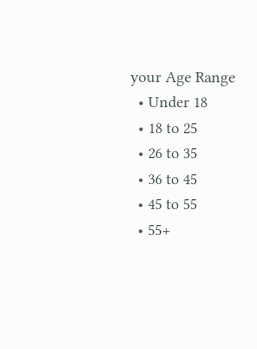your Age Range
  • Under 18
  • 18 to 25
  • 26 to 35
  • 36 to 45
  • 45 to 55
  • 55+